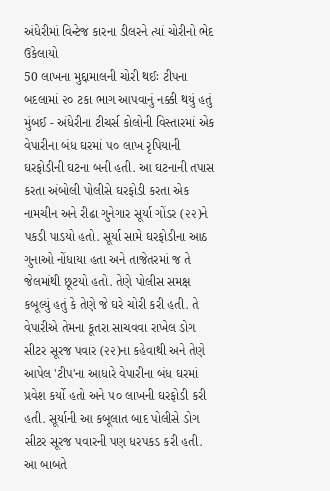અંધેરીમાં વિન્ટેજ કારના ડીલરને ત્યાં ચોરીનો ભેદ ઉકેલાયો
50 લાખના મુદ્દામાલની ચોરી થઈઃ ટીપના બદલામાં ૨૦ ટકા ભાગ આપવાનું નક્કી થયું હતું
મુંબઈ - અંધેરીના ટીચર્સ કોલોની વિસ્તારમાં એક વેપારીના બંધ ઘરમાં ૫૦ લાખ રૃપિયાની ઘરફોડીની ઘટના બની હતી. આ ઘટનાની તપાસ કરતા અંબોલી પોલીસે ઘરફોડી કરતા એક નામચીન અને રીઢા ગુનેગાર સૂર્યા ગોંડર (૨૨)ને પકડી પાડયો હતો. સૂર્યા સામે ઘરફોડીના આઠ ગુનાઓ નોંધાયા હતા અને તાજેતરમાં જ તે જેલમાંથી છૂટયો હતો. તેણે પોલીસ સમક્ષ કબૂલ્યું હતું કે તેણે જે ઘરે ચોરી કરી હતી. તે વેપારીએ તેમના કૂતરા સાચવવા રાખેલ ડોગ સીટર સૂરજ પવાર (૨૨)ના કહેવાથી અને તેણે આપેલ 'ટીપ'ના આધારે વેપારીના બંધ ઘરમાં પ્રવેશ કર્યો હતો અને ૫૦ લાખની ઘરફોડી કરી હતી. સૂર્યાની આ કબૂલાત બાદ પોલીસે ડોગ સીટર સૂરજ પવારની પણ ધરપકડ કરી હતી.
આ બાબતે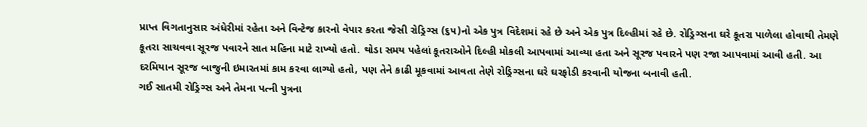પ્રાપ્ત વિગતાનુસાર અંધેરીમાં રહેતા અને વિન્ટેજ કારનો વેપાર કરતા જેસી રોડ્રિગ્સ (૬૫)નો એક પુત્ર વિદેશમાં રહે છે અને એક પુત્ર દિલ્હીમાં રહે છે. રોડ્રિગ્સના ઘરે કૂતરા પાળેલા હોવાથી તેમણે કૂતરા સાચવવા સૂરજ પવારને સાત મહિના માટે રાખ્યો હતો. થોડા સમય પહેલાં કૂતરાઓને દિલ્હી મોકલી આપવામાં આવ્યા હતા અને સૂરજ પવારને પણ રજા આપવામાં આવી હતી. આ દરમિયાન સૂરજ બાજુની ઇમારતમાં કામ કરવા લાગ્યો હતો, પણ તેને કાઢી મૂકવામાં આવતા તેણે રોડ્રિગ્સના ઘરે ઘરફોડી કરવાની યોજના બનાવી હતી.
ગઈ સાતમી રોડ્રિગ્સ અને તેમના પત્ની પુત્રના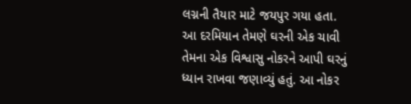લગ્નની તૈયાર માટે જયપુર ગયા હતા. આ દરમિયાન તેમણે ઘરની એક ચાવી તેમના એક વિશ્વાસુ નોકરને આપી ઘરનું ધ્યાન રાખવા જણાવ્યું હતું. આ નોકર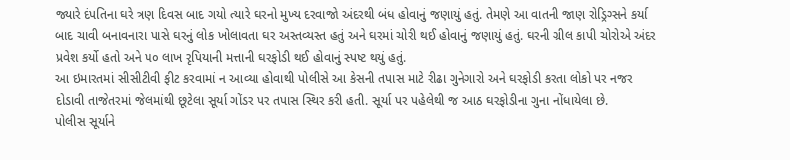જ્યારે દંપતિના ઘરે ત્રણ દિવસ બાદ ગયો ત્યારે ઘરનો મુખ્ય દરવાજો અંદરથી બંધ હોવાનું જણાયું હતું. તેમણે આ વાતની જાણ રોડ્રિગ્સને કર્યા બાદ ચાવી બનાવનારા પાસે ઘરનું લોક ખોલાવતા ઘર અસ્તવ્યસ્ત હતું અને ઘરમાં ચોરી થઈ હોવાનું જણાયું હતું. ઘરની ગ્રીલ કાપી ચોરોએ અંદર પ્રવેશ કર્યો હતો અને ૫૦ લાખ રૃપિયાની મત્તાની ઘરફોડી થઈ હોવાનું સ્પષ્ટ થયું હતું.
આ ઇમારતમાં સીસીટીવી ફીટ કરવામાં ન આવ્યા હોવાથી પોલીસે આ કેસની તપાસ માટે રીઢા ગુનેગારો અને ઘરફોડી કરતા લોકો પર નજર દોડાવી તાજેતરમાં જેલમાંથી છૂટેલા સૂર્યા ગોંડર પર તપાસ સ્થિર કરી હતી. સૂર્યા પર પહેલેથી જ આઠ ઘરફોડીના ગુના નોંધાયેલા છે.
પોલીસ સૂર્યાને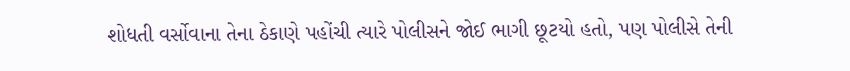શોધતી વર્સોવાના તેના ઠેકાણે પહોંચી ત્યારે પોલીસને જોઈ ભાગી છૂટયો હતો, પણ પોલીસે તેની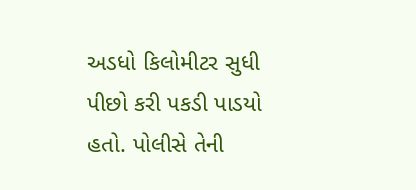અડધો કિલોમીટર સુધી પીછો કરી પકડી પાડયો હતો. પોલીસે તેની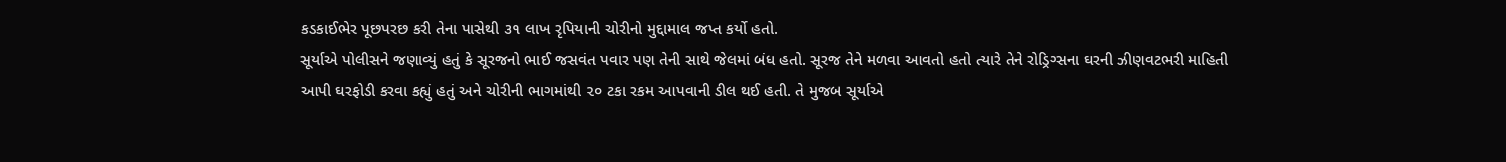કડકાઈભેર પૂછપરછ કરી તેના પાસેથી ૩૧ લાખ રૃપિયાની ચોરીનો મુદ્દામાલ જપ્ત કર્યો હતો.
સૂર્યાએ પોલીસને જણાવ્યું હતું કે સૂરજનો ભાઈ જસવંત પવાર પણ તેની સાથે જેલમાં બંધ હતો. સૂરજ તેને મળવા આવતો હતો ત્યારે તેને રોડ્રિગ્સના ઘરની ઝીણવટભરી માહિતી આપી ઘરફોડી કરવા કહ્યું હતું અને ચોરીની ભાગમાંથી ૨૦ ટકા રકમ આપવાની ડીલ થઈ હતી. તે મુજબ સૂર્યાએ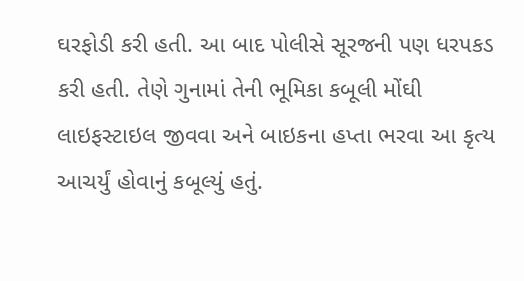ઘરફોડી કરી હતી. આ બાદ પોલીસે સૂરજની પણ ધરપકડ કરી હતી. તેણે ગુનામાં તેની ભૂમિકા કબૂલી મોંઘી લાઇફસ્ટાઇલ જીવવા અને બાઇકના હપ્તા ભરવા આ કૃત્ય આચર્યું હોવાનું કબૂલ્યું હતું.